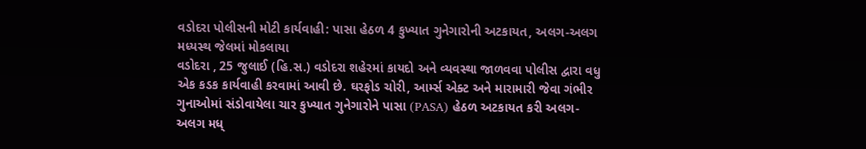વડોદરા પોલીસની મોટી કાર્યવાહી: પાસા હેઠળ 4 કુખ્યાત ગુનેગારોની અટકાયત, અલગ-અલગ મધ્યસ્થ જેલમાં મોકલાયા
વડોદરા , 25 જુલાઈ (હિ.સ.) વડોદરા શહેરમાં કાયદો અને વ્યવસ્થા જાળવવા પોલીસ દ્વારા વધુ એક કડક કાર્યવાહી કરવામાં આવી છે. ઘરફોડ ચોરી, આર્મ્સ એક્ટ અને મારામારી જેવા ગંભીર ગુનાઓમાં સંડોવાયેલા ચાર કુખ્યાત ગુનેગારોને પાસા (PASA) હેઠળ અટકાયત કરી અલગ-અલગ મધ્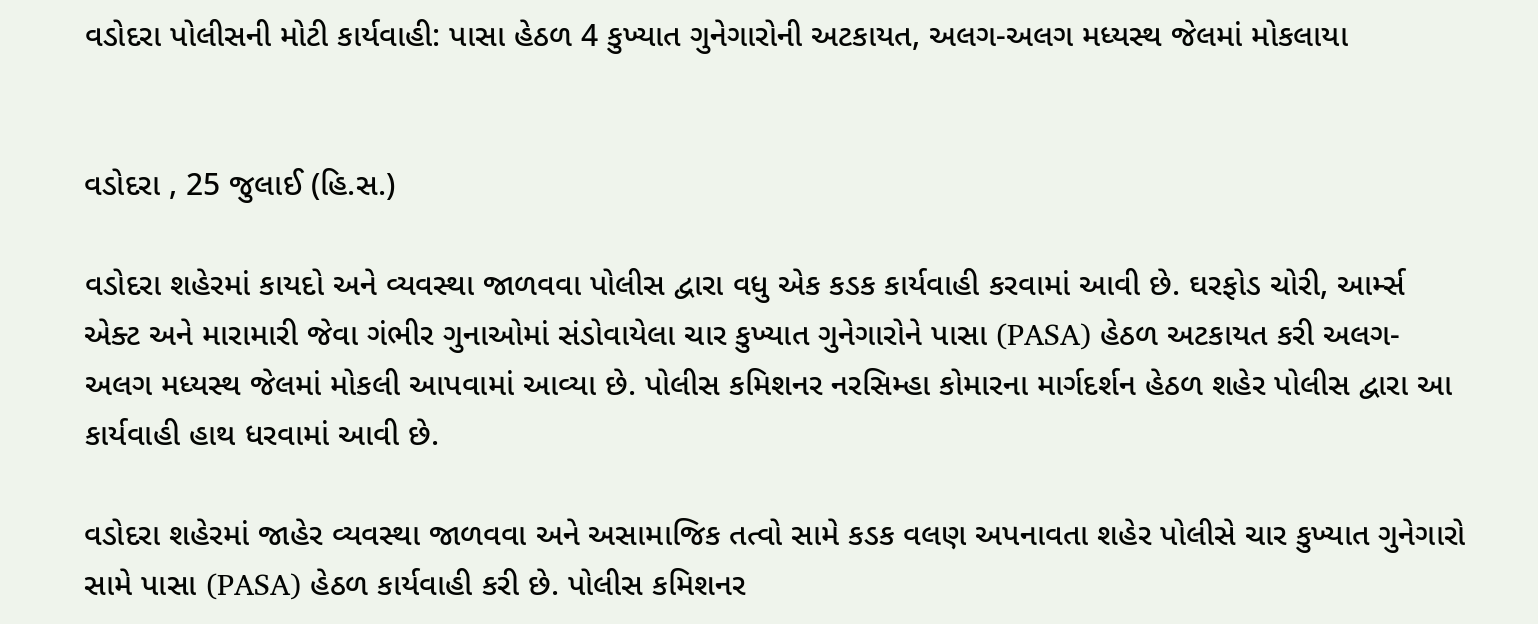વડોદરા પોલીસની મોટી કાર્યવાહી: પાસા હેઠળ 4 કુખ્યાત ગુનેગારોની અટકાયત, અલગ-અલગ મધ્યસ્થ જેલમાં મોકલાયા


વડોદરા , 25 જુલાઈ (હિ.સ.)

વડોદરા શહેરમાં કાયદો અને વ્યવસ્થા જાળવવા પોલીસ દ્વારા વધુ એક કડક કાર્યવાહી કરવામાં આવી છે. ઘરફોડ ચોરી, આર્મ્સ એક્ટ અને મારામારી જેવા ગંભીર ગુનાઓમાં સંડોવાયેલા ચાર કુખ્યાત ગુનેગારોને પાસા (PASA) હેઠળ અટકાયત કરી અલગ-અલગ મધ્યસ્થ જેલમાં મોકલી આપવામાં આવ્યા છે. પોલીસ કમિશનર નરસિમ્હા કોમારના માર્ગદર્શન હેઠળ શહેર પોલીસ દ્વારા આ કાર્યવાહી હાથ ધરવામાં આવી છે.

વડોદરા શહેરમાં જાહેર વ્યવસ્થા જાળવવા અને અસામાજિક તત્વો સામે કડક વલણ અપનાવતા શહેર પોલીસે ચાર કુખ્યાત ગુનેગારો સામે પાસા (PASA) હેઠળ કાર્યવાહી કરી છે. પોલીસ કમિશનર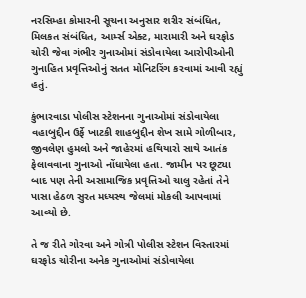નરસિમ્હા કોમારની સૂચના અનુસાર શરીર સંબંધિત, મિલકત સંબંધિત, આર્મ્સ એક્ટ, મારામારી અને ઘરફોડ ચોરી જેવા ગંભીર ગુનાઓમાં સંડોવાયેલા આરોપીઓની ગુનાહિત પ્રવૃત્તિઓનું સતત મોનિટરિંગ કરવામાં આવી રહ્યું હતું.

કુંભારવાડા પોલીસ સ્ટેશનના ગુનાઓમાં સંડોવાયેલા વહાબુદ્દીન ઉર્ફે ખાટકી શાહબુદ્દીન શેખ સામે ગોળીબાર, જીવલેણ હુમલો અને જાહેરમાં હથિયારો સાથે આતંક ફેલાવવાના ગુનાઓ નોંધાયેલા હતા. જામીન પર છૂટ્યા બાદ પણ તેની અસામાજિક પ્રવૃત્તિઓ ચાલુ રહેતાં તેને પાસા હેઠળ સુરત મધ્યસ્થ જેલમાં મોકલી આપવામાં આવ્યો છે.

તે જ રીતે ગોરવા અને ગોત્રી પોલીસ સ્ટેશન વિસ્તારમાં ઘરફોડ ચોરીના અનેક ગુનાઓમાં સંડોવાયેલા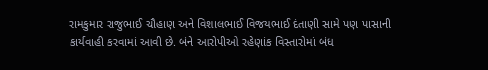રામકુમાર રાજુભાઈ ચૌહાણ અને વિશાલભાઈ વિજયભાઈ દંતાણી સામે પણ પાસાની કાર્યવાહી કરવામાં આવી છે. બંને આરોપીઓ રહેણાંક વિસ્તારોમાં બંધ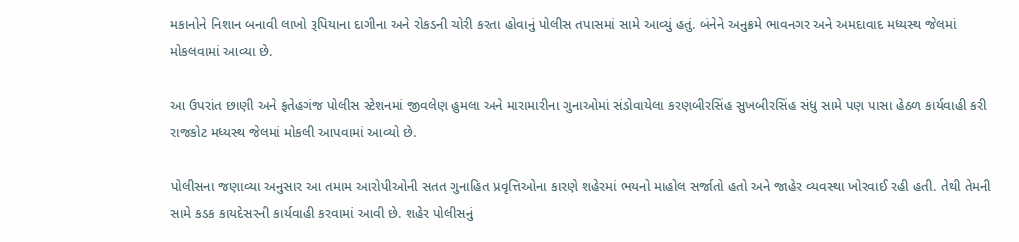મકાનોને નિશાન બનાવી લાખો રૂપિયાના દાગીના અને રોકડની ચોરી કરતા હોવાનું પોલીસ તપાસમાં સામે આવ્યું હતું. બંનેને અનુક્રમે ભાવનગર અને અમદાવાદ મધ્યસ્થ જેલમાં મોકલવામાં આવ્યા છે.

આ ઉપરાંત છાણી અને ફતેહગંજ પોલીસ સ્ટેશનમાં જીવલેણ હુમલા અને મારામારીના ગુનાઓમાં સંડોવાયેલા કરણબીરસિંહ સુખબીરસિંહ સંધુ સામે પણ પાસા હેઠળ કાર્યવાહી કરી રાજકોટ મધ્યસ્થ જેલમાં મોકલી આપવામાં આવ્યો છે.

પોલીસના જણાવ્યા અનુસાર આ તમામ આરોપીઓની સતત ગુનાહિત પ્રવૃત્તિઓના કારણે શહેરમાં ભયનો માહોલ સર્જાતો હતો અને જાહેર વ્યવસ્થા ખોરવાઈ રહી હતી. તેથી તેમની સામે કડક કાયદેસરની કાર્યવાહી કરવામાં આવી છે. શહેર પોલીસનું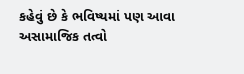કહેવું છે કે ભવિષ્યમાં પણ આવા અસામાજિક તત્વો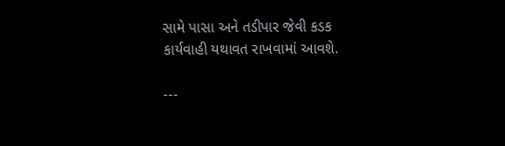સામે પાસા અને તડીપાર જેવી કડક કાર્યવાહી યથાવત રાખવામાં આવશે.

---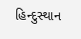હિન્દુસ્થાન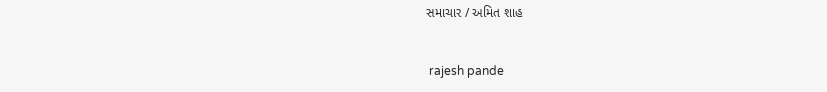સમાચાર / અમિત શાહ


 rajesh pande